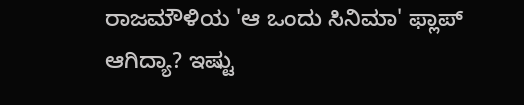ರಾಜಮೌಳಿಯ 'ಆ ಒಂದು ಸಿನಿಮಾ' ಫ್ಲಾಪ್ ಆಗಿದ್ಯಾ? ಇಷ್ಟು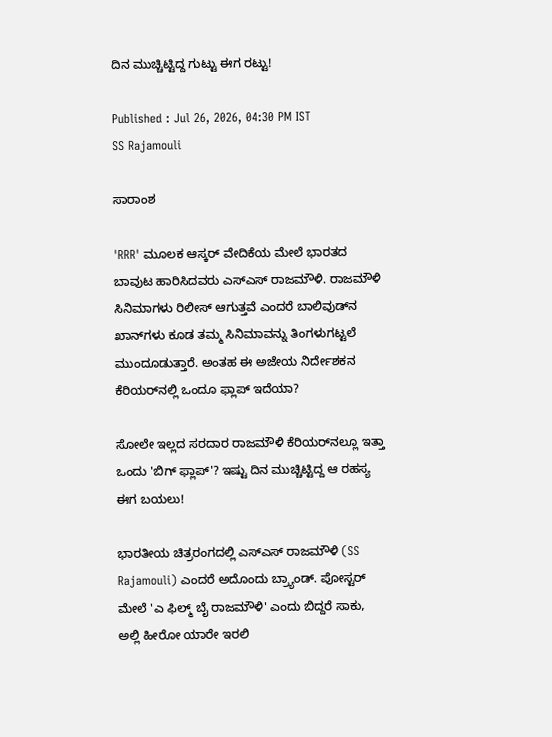ದಿನ ಮುಚ್ಚಿಟ್ಟಿದ್ದ ಗುಟ್ಟು ಈಗ ರಟ್ಟು!

Published : Jul 26, 2026, 04:30 PM IST
SS Rajamouli

ಸಾರಾಂಶ

'RRR' ಮೂಲಕ ಆಸ್ಕರ್ ವೇದಿಕೆಯ ಮೇಲೆ ಭಾರತದ ಬಾವುಟ ಹಾರಿಸಿದವರು ಎಸ್‌ಎಸ್ ರಾಜಮೌಳಿ. ರಾಜಮೌಳಿ ಸಿನಿಮಾಗಳು ರಿಲೀಸ್ ಆಗುತ್ತವೆ ಎಂದರೆ ಬಾಲಿವುಡ್‌ನ ಖಾನ್‌ಗಳು ಕೂಡ ತಮ್ಮ ಸಿನಿಮಾವನ್ನು ತಿಂಗಳುಗಟ್ಟಲೆ ಮುಂದೂಡುತ್ತಾರೆ. ಅಂತಹ ಈ ಅಜೇಯ ನಿರ್ದೇಶಕನ ಕೆರಿಯರ್‌ನಲ್ಲಿ ಒಂದೂ ಫ್ಲಾಪ್ ಇದೆಯಾ?

ಸೋಲೇ ಇಲ್ಲದ ಸರದಾರ ರಾಜಮೌಳಿ ಕೆರಿಯರ್‌ನಲ್ಲೂ ಇತ್ತಾ ಒಂದು 'ಬಿಗ್ ಫ್ಲಾಪ್'? ಇಷ್ಟು ದಿನ ಮುಚ್ಚಿಟ್ಟಿದ್ದ ಆ ರಹಸ್ಯ ಈಗ ಬಯಲು!

ಭಾರತೀಯ ಚಿತ್ರರಂಗದಲ್ಲಿ ಎಸ್‌ಎಸ್ ರಾಜಮೌಳಿ (SS Rajamouli) ಎಂದರೆ ಅದೊಂದು ಬ್ರ್ಯಾಂಡ್. ಪೋಸ್ಟರ್ ಮೇಲೆ 'ಎ ಫಿಲ್ಮ್ ಬೈ ರಾಜಮೌಳಿ' ಎಂದು ಬಿದ್ದರೆ ಸಾಕು, ಅಲ್ಲಿ ಹೀರೋ ಯಾರೇ ಇರಲಿ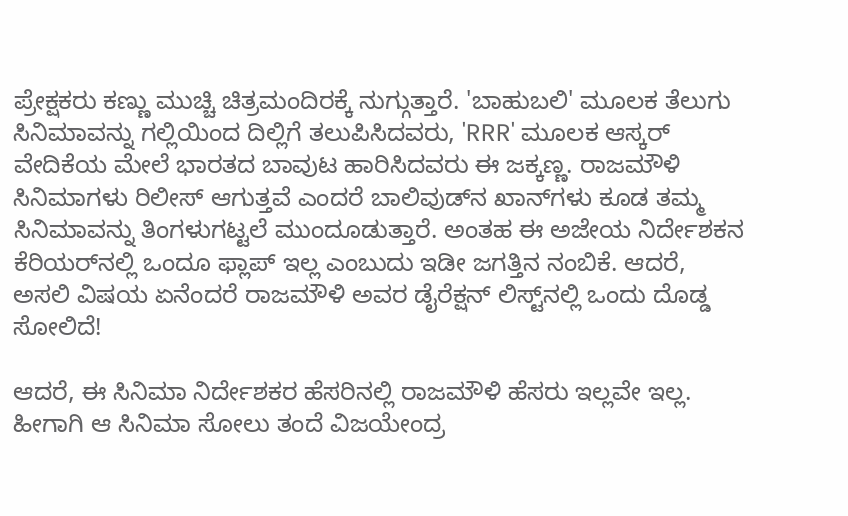ಪ್ರೇಕ್ಷಕರು ಕಣ್ಣು ಮುಚ್ಚಿ ಚಿತ್ರಮಂದಿರಕ್ಕೆ ನುಗ್ಗುತ್ತಾರೆ. 'ಬಾಹುಬಲಿ' ಮೂಲಕ ತೆಲುಗು ಸಿನಿಮಾವನ್ನು ಗಲ್ಲಿಯಿಂದ ದಿಲ್ಲಿಗೆ ತಲುಪಿಸಿದವರು, 'RRR' ಮೂಲಕ ಆಸ್ಕರ್ ವೇದಿಕೆಯ ಮೇಲೆ ಭಾರತದ ಬಾವುಟ ಹಾರಿಸಿದವರು ಈ ಜಕ್ಕಣ್ಣ. ರಾಜಮೌಳಿ ಸಿನಿಮಾಗಳು ರಿಲೀಸ್ ಆಗುತ್ತವೆ ಎಂದರೆ ಬಾಲಿವುಡ್‌ನ ಖಾನ್‌ಗಳು ಕೂಡ ತಮ್ಮ ಸಿನಿಮಾವನ್ನು ತಿಂಗಳುಗಟ್ಟಲೆ ಮುಂದೂಡುತ್ತಾರೆ. ಅಂತಹ ಈ ಅಜೇಯ ನಿರ್ದೇಶಕನ ಕೆರಿಯರ್‌ನಲ್ಲಿ ಒಂದೂ ಫ್ಲಾಪ್ ಇಲ್ಲ ಎಂಬುದು ಇಡೀ ಜಗತ್ತಿನ ನಂಬಿಕೆ. ಆದರೆ, ಅಸಲಿ ವಿಷಯ ಏನೆಂದರೆ ರಾಜಮೌಳಿ ಅವರ ಡೈರೆಕ್ಷನ್ ಲಿಸ್ಟ್‌ನಲ್ಲಿ ಒಂದು ದೊಡ್ಡ ಸೋಲಿದೆ!

ಆದರೆ, ಈ ಸಿನಿಮಾ ನಿರ್ದೇಶಕರ ಹೆಸರಿನಲ್ಲಿ ರಾಜಮೌಳಿ ಹೆಸರು ಇಲ್ಲವೇ ಇಲ್ಲ. ಹೀಗಾಗಿ ಆ ಸಿನಿಮಾ ಸೋಲು ತಂದೆ ವಿಜಯೇಂದ್ರ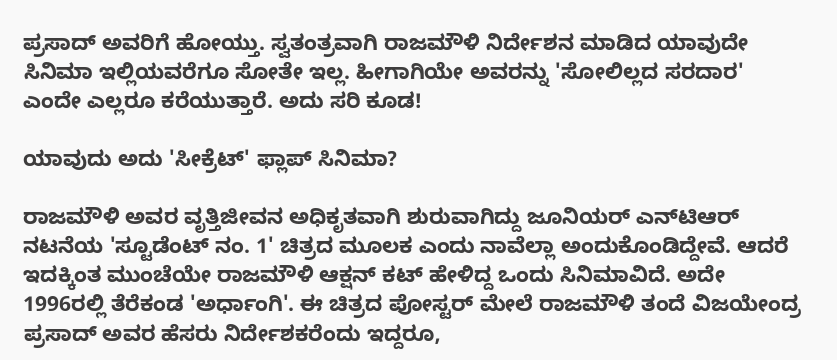ಪ್ರಸಾದ್ ಅವರಿಗೆ ಹೋಯ್ತು. ಸ್ವತಂತ್ರವಾಗಿ ರಾಜಮೌಳಿ ನಿರ್ದೇಶನ ಮಾಡಿದ ಯಾವುದೇ ಸಿನಿಮಾ ಇಲ್ಲಿಯವರೆಗೂ ಸೋತೇ ಇಲ್ಲ. ಹೀಗಾಗಿಯೇ ಅವರನ್ನು 'ಸೋಲಿಲ್ಲದ ಸರದಾರ' ಎಂದೇ ಎಲ್ಲರೂ ಕರೆಯುತ್ತಾರೆ. ಅದು ಸರಿ ಕೂಡ!

ಯಾವುದು ಅದು 'ಸೀಕ್ರೆಟ್' ಫ್ಲಾಪ್ ಸಿನಿಮಾ?

ರಾಜಮೌಳಿ ಅವರ ವೃತ್ತಿಜೀವನ ಅಧಿಕೃತವಾಗಿ ಶುರುವಾಗಿದ್ದು ಜೂನಿಯರ್ ಎನ್‌ಟಿಆರ್ ನಟನೆಯ 'ಸ್ಟೂಡೆಂಟ್ ನಂ. 1' ಚಿತ್ರದ ಮೂಲಕ ಎಂದು ನಾವೆಲ್ಲಾ ಅಂದುಕೊಂಡಿದ್ದೇವೆ. ಆದರೆ ಇದಕ್ಕಿಂತ ಮುಂಚೆಯೇ ರಾಜಮೌಳಿ ಆಕ್ಷನ್ ಕಟ್ ಹೇಳಿದ್ದ ಒಂದು ಸಿನಿಮಾವಿದೆ. ಅದೇ 1996ರಲ್ಲಿ ತೆರೆಕಂಡ 'ಅರ್ಧಾಂಗಿ'. ಈ ಚಿತ್ರದ ಪೋಸ್ಟರ್ ಮೇಲೆ ರಾಜಮೌಳಿ ತಂದೆ ವಿಜಯೇಂದ್ರ ಪ್ರಸಾದ್ ಅವರ ಹೆಸರು ನಿರ್ದೇಶಕರೆಂದು ಇದ್ದರೂ,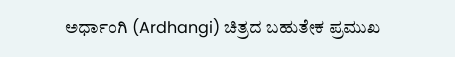ಅರ್ಧಾಂಗಿ (Ardhangi) ಚಿತ್ರದ ಬಹುತೇಕ ಪ್ರಮುಖ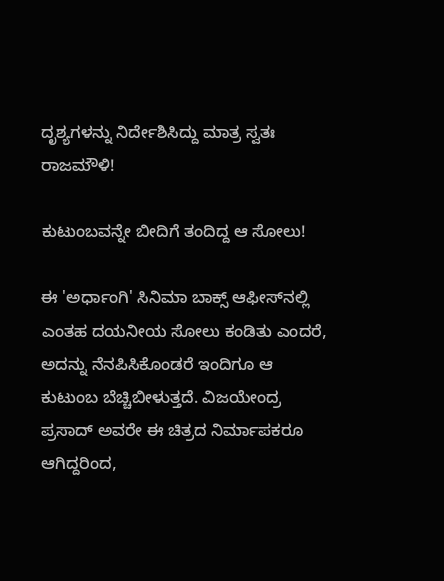ದೃಶ್ಯಗಳನ್ನು ನಿರ್ದೇಶಿಸಿದ್ದು ಮಾತ್ರ ಸ್ವತಃ ರಾಜಮೌಳಿ!

ಕುಟುಂಬವನ್ನೇ ಬೀದಿಗೆ ತಂದಿದ್ದ ಆ ಸೋಲು!

ಈ 'ಅರ್ಧಾಂಗಿ' ಸಿನಿಮಾ ಬಾಕ್ಸ್ ಆಫೀಸ್‌ನಲ್ಲಿ ಎಂತಹ ದಯನೀಯ ಸೋಲು ಕಂಡಿತು ಎಂದರೆ, ಅದನ್ನು ನೆನಪಿಸಿಕೊಂಡರೆ ಇಂದಿಗೂ ಆ ಕುಟುಂಬ ಬೆಚ್ಚಿಬೀಳುತ್ತದೆ. ವಿಜಯೇಂದ್ರ ಪ್ರಸಾದ್ ಅವರೇ ಈ ಚಿತ್ರದ ನಿರ್ಮಾಪಕರೂ ಆಗಿದ್ದರಿಂದ,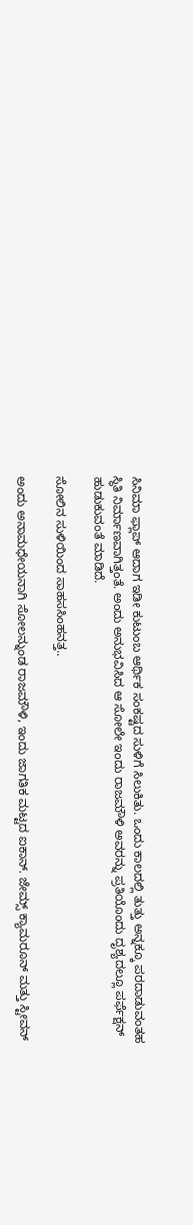ಸಿನಿಮಾ ಫ್ಲಾಪ್ ಆದಾಗ ಇಡೀ ಕುಟುಂಬ ಆರ್ಥಿಕ ಸಂಕಷ್ಟದ ಸುಳಿಗೆ ಸಿಲುಕಿತು. ಒಂದು ಕಾಲದಲ್ಲಿ ತುತ್ತು ಅನ್ನಕ್ಕೂ ಪರದಾಡುವಂತಹ ಸ್ಥಿತಿ ನಿರ್ಮಾಣವಾಗಿತ್ತಂತೆ. ಅಂದು ಅನುಭವಿಸಿದ ಆ ಸೋಲೇ ಇಂದು ರಾಜಮೌಳಿ ಅವರನ್ನು ಪ್ರತಿಯೊಂದು ದೃಶ್ಯದಲ್ಲೂ ಪರ್ಫೆಕ್ಷನ್ ಹುಡುಕುವಂತೆ ಮಾಡಿದೆ.

ಸೋಲಿನ ಸುಳಿಯಿಂದ ಸಾಹಸಸಿಂಹನತ್ತ..

ಅಂದು ಅನಾಮಧೇಯನಾಗಿ ಸೋಲನ್ನುಂಡ ರಾಜಮೌಳಿ, ಇಂದು ಜಾಗತಿಕ ಮಟ್ಟದ ಐಕಾನ್. ಜೇಮ್ಸ್ ಕ್ಯಾಮರೂನ್ ಮತ್ತು ಸ್ಟೀವನ್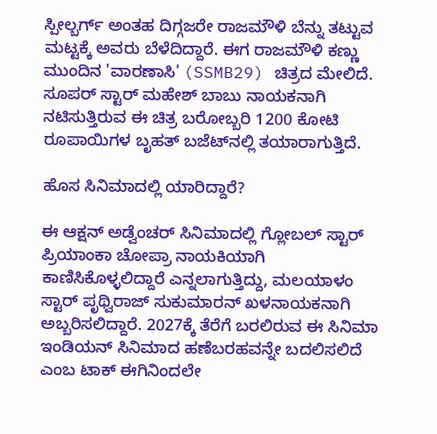ಸ್ಪೀಲ್ಬರ್ಗ್ ಅಂತಹ ದಿಗ್ಗಜರೇ ರಾಜಮೌಳಿ ಬೆನ್ನು ತಟ್ಟುವ ಮಟ್ಟಕ್ಕೆ ಅವರು ಬೆಳೆದಿದ್ದಾರೆ. ಈಗ ರಾಜಮೌಳಿ ಕಣ್ಣು ಮುಂದಿನ 'ವಾರಣಾಸಿ' (SSMB29) ಚಿತ್ರದ ಮೇಲಿದೆ. ಸೂಪರ್ ಸ್ಟಾರ್ ಮಹೇಶ್ ಬಾಬು ನಾಯಕನಾಗಿ ನಟಿಸುತ್ತಿರುವ ಈ ಚಿತ್ರ ಬರೋಬ್ಬರಿ 1200 ಕೋಟಿ ರೂಪಾಯಿಗಳ ಬೃಹತ್ ಬಜೆಟ್‌ನಲ್ಲಿ ತಯಾರಾಗುತ್ತಿದೆ.

ಹೊಸ ಸಿನಿಮಾದಲ್ಲಿ ಯಾರಿದ್ದಾರೆ?

ಈ ಆಕ್ಷನ್ ಅಡ್ವೆಂಚರ್ ಸಿನಿಮಾದಲ್ಲಿ ಗ್ಲೋಬಲ್ ಸ್ಟಾರ್ ಪ್ರಿಯಾಂಕಾ ಚೋಪ್ರಾ ನಾಯಕಿಯಾಗಿ ಕಾಣಿಸಿಕೊಳ್ಳಲಿದ್ದಾರೆ ಎನ್ನಲಾಗುತ್ತಿದ್ದು, ಮಲಯಾಳಂ ಸ್ಟಾರ್ ಪೃಥ್ವಿರಾಜ್ ಸುಕುಮಾರನ್ ಖಳನಾಯಕನಾಗಿ ಅಬ್ಬರಿಸಲಿದ್ದಾರೆ. 2027ಕ್ಕೆ ತೆರೆಗೆ ಬರಲಿರುವ ಈ ಸಿನಿಮಾ ಇಂಡಿಯನ್ ಸಿನಿಮಾದ ಹಣೆಬರಹವನ್ನೇ ಬದಲಿಸಲಿದೆ ಎಂಬ ಟಾಕ್ ಈಗಿನಿಂದಲೇ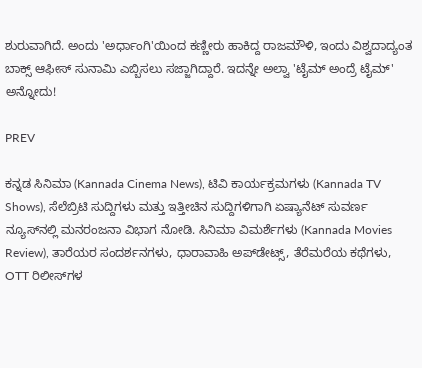ಶುರುವಾಗಿದೆ. ಅಂದು 'ಅರ್ಧಾಂಗಿ'ಯಿಂದ ಕಣ್ಣೀರು ಹಾಕಿದ್ದ ರಾಜಮೌಳಿ, ಇಂದು ವಿಶ್ವದಾದ್ಯಂತ ಬಾಕ್ಸ್ ಆಫೀಸ್ ಸುನಾಮಿ ಎಬ್ಬಿಸಲು ಸಜ್ಜಾಗಿದ್ದಾರೆ. ಇದನ್ನೇ ಅಲ್ವಾ 'ಟೈಮ್ ಅಂದ್ರೆ ಟೈಮ್' ಅನ್ನೋದು!

PREV

ಕನ್ನಡ ಸಿನಿಮಾ (Kannada Cinema News), ಟಿವಿ ಕಾರ್ಯಕ್ರಮಗಳು (Kannada TV Shows), ಸೆಲೆಬ್ರಿಟಿ ಸುದ್ದಿಗಳು ಮತ್ತು ಇತ್ತೀಚಿನ ಸುದ್ದಿಗಳಿಗಾಗಿ ಏಷ್ಯಾನೆಟ್ ಸುವರ್ಣ ನ್ಯೂಸ್‌ನಲ್ಲಿ ಮನರಂಜನಾ ವಿಭಾಗ ನೋಡಿ. ಸಿನಿಮಾ ವಿಮರ್ಶೆಗಳು (Kannada Movies Review), ತಾರೆಯರ ಸಂದರ್ಶನಗಳು, ಧಾರಾವಾಹಿ ಅಪ್‌ಡೇಟ್ಸ್‌, ತೆರೆಮರೆಯ ಕಥೆಗಳು, OTT ರಿಲೀಸ್‌ಗಳ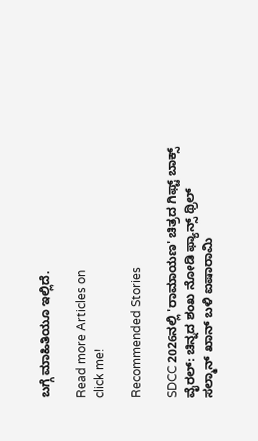ಬಗ್ಗೆ ಮಾಹಿತಿಯೂ ಇಲ್ಲಿದೆ.

Read more Articles on
click me!

Recommended Stories

SDCC 2026ನಲ್ಲಿ 'ರಾಮಾಯಣ' ಚಿತ್ರದ ಗಿಫ್ಟ್ ಬಾಕ್ಸ್ ವೈರಲ್: ಚಿನ್ನದ ಶಂಖ ನೋಡಿ ಫ್ಯಾನ್ಸ್ ಥ್ರಿಲ್
ಸಲ್ಮಾನ್ ಖಾನ್ ಬಳಿ ಐಷಾರಾಮಿ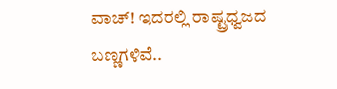ವಾಚ್! ಇದರಲ್ಲಿ ರಾಷ್ಟ್ರಧ್ವಜದ ಬಣ್ಣಗಳಿವೆ..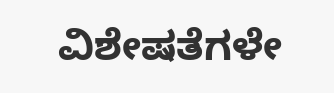ವಿಶೇಷತೆಗಳೇ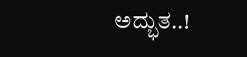ಅದ್ಭುತ..!